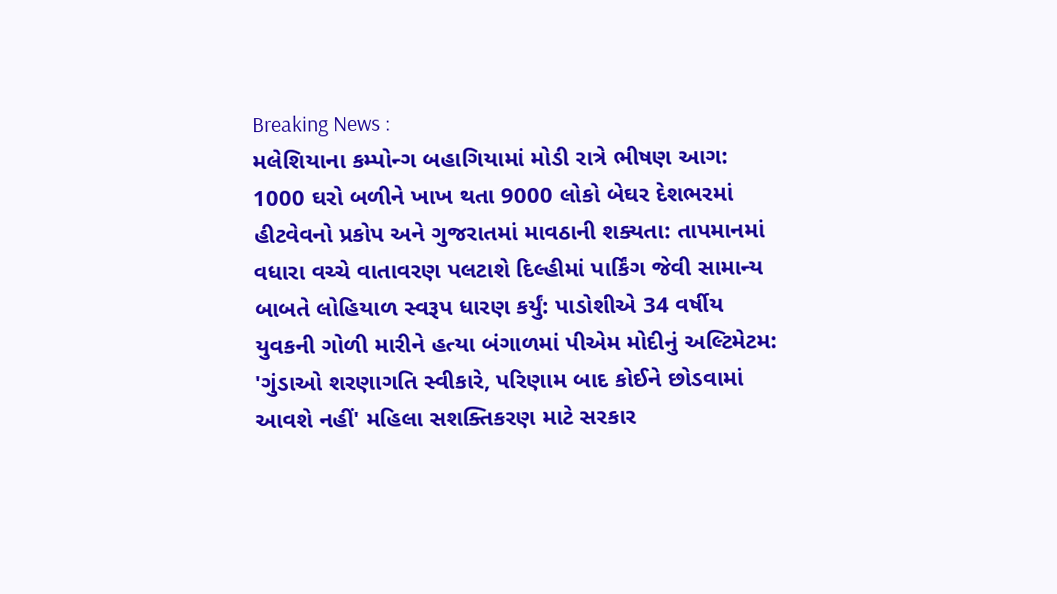Breaking News :
મલેશિયાના કમ્પોન્ગ બહાગિયામાં મોડી રાત્રે ભીષણ આગ: 1000 ઘરો બળીને ખાખ થતા 9000 લોકો બેઘર દેશભરમાં હીટવેવનો પ્રકોપ અને ગુજરાતમાં માવઠાની શક્યતા: તાપમાનમાં વધારા વચ્ચે વાતાવરણ પલટાશે દિલ્હીમાં પાર્કિંગ જેવી સામાન્ય બાબતે લોહિયાળ સ્વરૂપ ધારણ કર્યું: પાડોશીએ 34 વર્ષીય યુવકની ગોળી મારીને હત્યા બંગાળમાં પીએમ મોદીનું અલ્ટિમેટમ: 'ગુંડાઓ શરણાગતિ સ્વીકારે, પરિણામ બાદ કોઈને છોડવામાં આવશે નહીં' મહિલા સશક્તિકરણ માટે સરકાર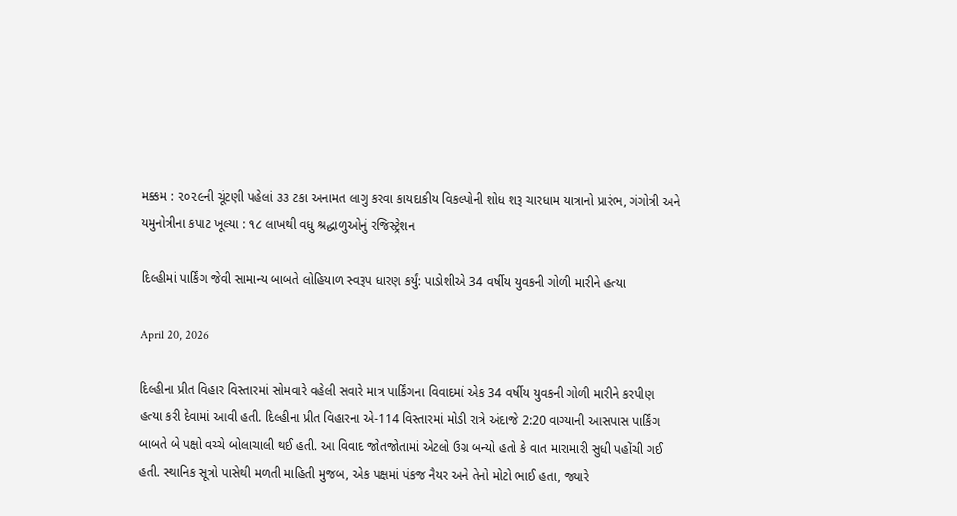મક્કમ : ૨૦૨૯ની ચૂંટણી પહેલાં ૩૩ ટકા અનામત લાગુ કરવા કાયદાકીય વિકલ્પોની શોધ શરૂ ચારધામ યાત્રાનો પ્રારંભ, ગંગોત્રી અને યમુનોત્રીના કપાટ ખૂલ્યા : ૧૮ લાખથી વધુ શ્રદ્ધાળુઓનું રજિસ્ટ્રેશન

દિલ્હીમાં પાર્કિંગ જેવી સામાન્ય બાબતે લોહિયાળ સ્વરૂપ ધારણ કર્યું: પાડોશીએ 34 વર્ષીય યુવકની ગોળી મારીને હત્યા

April 20, 2026

દિલ્હીના પ્રીત વિહાર વિસ્તારમાં સોમવારે વહેલી સવારે માત્ર પાર્કિંગના વિવાદમાં એક 34 વર્ષીય યુવકની ગોળી મારીને કરપીણ હત્યા કરી દેવામાં આવી હતી. દિલ્હીના પ્રીત વિહારના એ-114 વિસ્તારમાં મોડી રાત્રે અંદાજે 2:20 વાગ્યાની આસપાસ પાર્કિંગ બાબતે બે પક્ષો વચ્ચે બોલાચાલી થઈ હતી. આ વિવાદ જોતજોતામાં એટલો ઉગ્ર બન્યો હતો કે વાત મારામારી સુધી પહોંચી ગઈ હતી. સ્થાનિક સૂત્રો પાસેથી મળતી માહિતી મુજબ, એક પક્ષમાં પંકજ નૈયર અને તેનો મોટો ભાઈ હતા, જ્યારે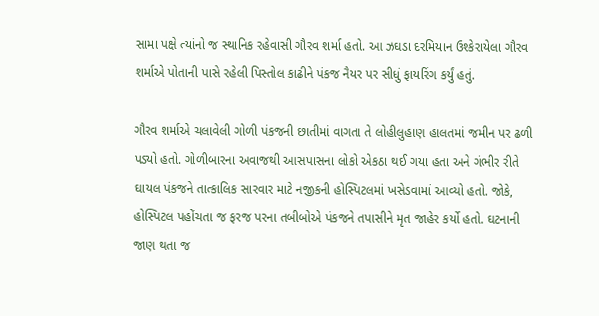સામા પક્ષે ત્યાંનો જ સ્થાનિક રહેવાસી ગૌરવ શર્મા હતો. આ ઝઘડા દરમિયાન ઉશ્કેરાયેલા ગૌરવ શર્માએ પોતાની પાસે રહેલી પિસ્તોલ કાઢીને પંકજ નૈયર પર સીધું ફાયરિંગ કર્યું હતું.

ગૌરવ શર્માએ ચલાવેલી ગોળી પંકજની છાતીમાં વાગતા તે લોહીલુહાણ હાલતમાં જમીન પર ઢળી પડ્યો હતો. ગોળીબારના અવાજથી આસપાસના લોકો એકઠા થઈ ગયા હતા અને ગંભીર રીતે ઘાયલ પંકજને તાત્કાલિક સારવાર માટે નજીકની હોસ્પિટલમાં ખસેડવામાં આવ્યો હતો. જોકે, હોસ્પિટલ પહોંચતા જ ફરજ પરના તબીબોએ પંકજને તપાસીને મૃત જાહેર કર્યો હતો. ઘટનાની જાણ થતા જ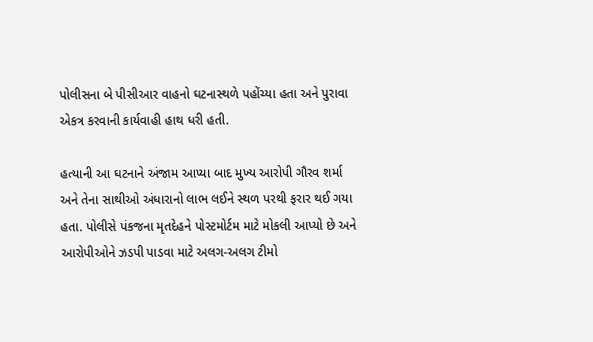પોલીસના બે પીસીઆર વાહનો ઘટનાસ્થળે પહોંચ્યા હતા અને પુરાવા એકત્ર કરવાની કાર્યવાહી હાથ ધરી હતી.

હત્યાની આ ઘટનાને અંજામ આપ્યા બાદ મુખ્ય આરોપી ગૌરવ શર્મા અને તેના સાથીઓ અંધારાનો લાભ લઈને સ્થળ પરથી ફરાર થઈ ગયા હતા. પોલીસે પંકજના મૃતદેહને પોસ્ટમોર્ટમ માટે મોકલી આપ્યો છે અને આરોપીઓને ઝડપી પાડવા માટે અલગ-અલગ ટીમો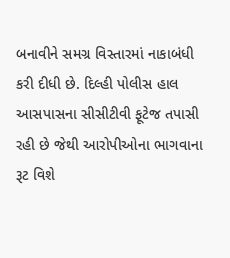બનાવીને સમગ્ર વિસ્તારમાં નાકાબંધી કરી દીધી છે. દિલ્હી પોલીસ હાલ આસપાસના સીસીટીવી ફૂટેજ તપાસી રહી છે જેથી આરોપીઓના ભાગવાના રૂટ વિશે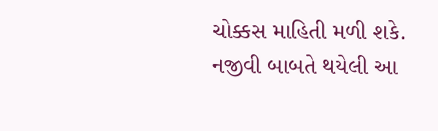ચોક્કસ માહિતી મળી શકે. નજીવી બાબતે થયેલી આ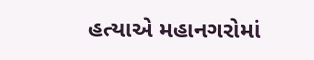હત્યાએ મહાનગરોમાં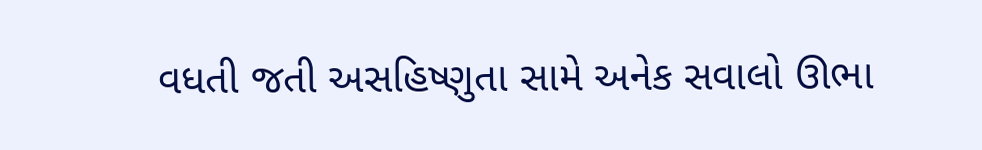વધતી જતી અસહિષ્ણુતા સામે અનેક સવાલો ઊભા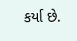કર્યા છે.